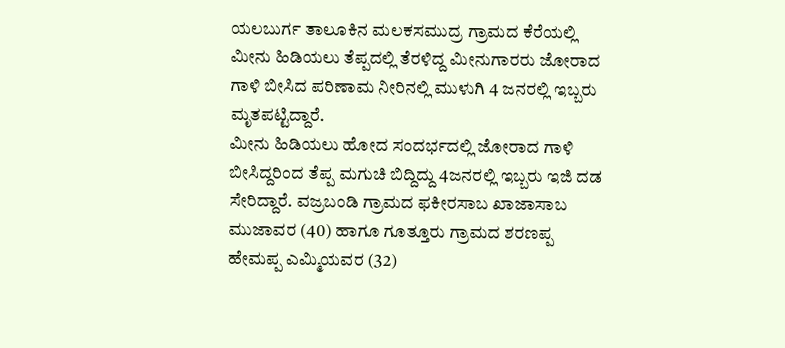ಯಲಬುರ್ಗ ತಾಲೂಕಿನ ಮಲಕಸಮುದ್ರ ಗ್ರಾಮದ ಕೆರೆಯಲ್ಲಿ ಮೀನು ಹಿಡಿಯಲು ತೆಪ್ಪದಲ್ಲಿ ತೆರಳಿದ್ದ ಮೀನುಗಾರರು ಜೋರಾದ ಗಾಳಿ ಬೀಸಿದ ಪರಿಣಾಮ ನೀರಿನಲ್ಲಿ ಮುಳುಗಿ 4 ಜನರಲ್ಲಿ ಇಬ್ಬರು ಮೃತಪಟ್ಟಿದ್ದಾರೆ.
ಮೀನು ಹಿಡಿಯಲು ಹೋದ ಸಂದರ್ಭದಲ್ಲಿ ಜೋರಾದ ಗಾಳಿ ಬೀಸಿದ್ದರಿಂದ ತೆಪ್ಪ ಮಗುಚಿ ಬಿದ್ದಿದ್ದು 4ಜನರಲ್ಲಿ ಇಬ್ಬರು ಇಜಿ ದಡ ಸೇರಿದ್ದಾರೆ. ವಜ್ರಬಂಡಿ ಗ್ರಾಮದ ಫಕೀರಸಾಬ ಖಾಜಾಸಾಬ ಮುಜಾವರ (40) ಹಾಗೂ ಗೂತ್ತೂರು ಗ್ರಾಮದ ಶರಣಪ್ಪ ಹೇಮಪ್ಪ ಎಮ್ಮಿಯವರ (32)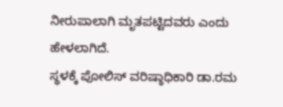ನೀರುಪಾಲಾಗಿ ಮೃತಪಟ್ಟಿದವರು ಎಂದು ಹೇಳಲಾಗಿದೆ.
ಸ್ಥಳಕ್ಕೆ ಪೋಲಿಸ್ ವರಿಷ್ಠಾಧಿಕಾರಿ ಡಾ.ರಮ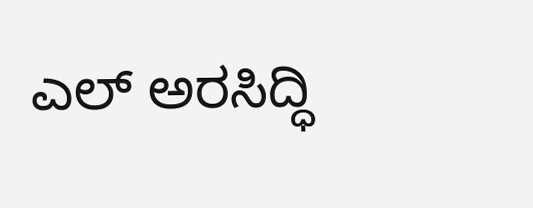ಎಲ್ ಅರಸಿದ್ಧಿ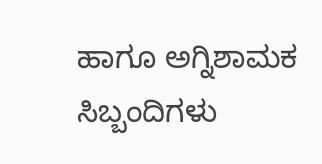ಹಾಗೂ ಅಗ್ನಿಶಾಮಕ ಸಿಬ್ಬಂದಿಗಳು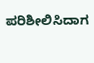ಪರಿಶೀಲಿಸಿದಾಗ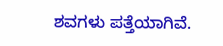ಶವಗಳು ಪತ್ತೆಯಾಗಿವೆ.